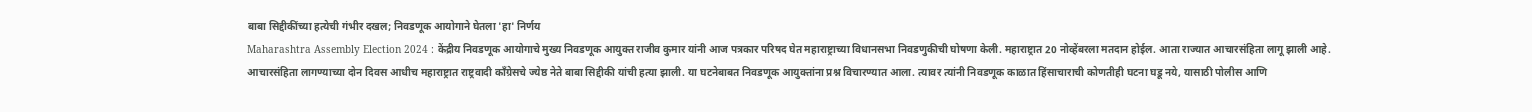बाबा सिद्दीकींच्या हत्येची गंभीर दखल; निवडणूक आयोगाने घेतला 'हा' निर्णय
Maharashtra Assembly Election 2024 : केंद्रीय निवडणूक आयोगाचे मुख्य निवडणूक आयुक्त राजीव कुमार यांनी आज पत्रकार परिषद घेत महाराष्ट्राच्या विधानसभा निवडणुकीची घोषणा केली. महाराष्ट्रात 20 नोव्हेंबरला मतदान होईल. आता राज्यात आचारसंहिता लागू झाली आहे.
आचारसंहिता लागण्याच्या दोन दिवस आधीच महाराष्ट्रात राष्ट्रवादी काँग्रेसचे ज्येष्ठ नेते बाबा सिद्दीकी यांची हत्या झाली. या घटनेबाबत निवडणूक आयुक्तांना प्रश्न विचारण्यात आला. त्यावर त्यांनी निवडणूक काळात हिंसाचाराची कोणतीही घटना घडू नये, यासाठी पोलीस आणि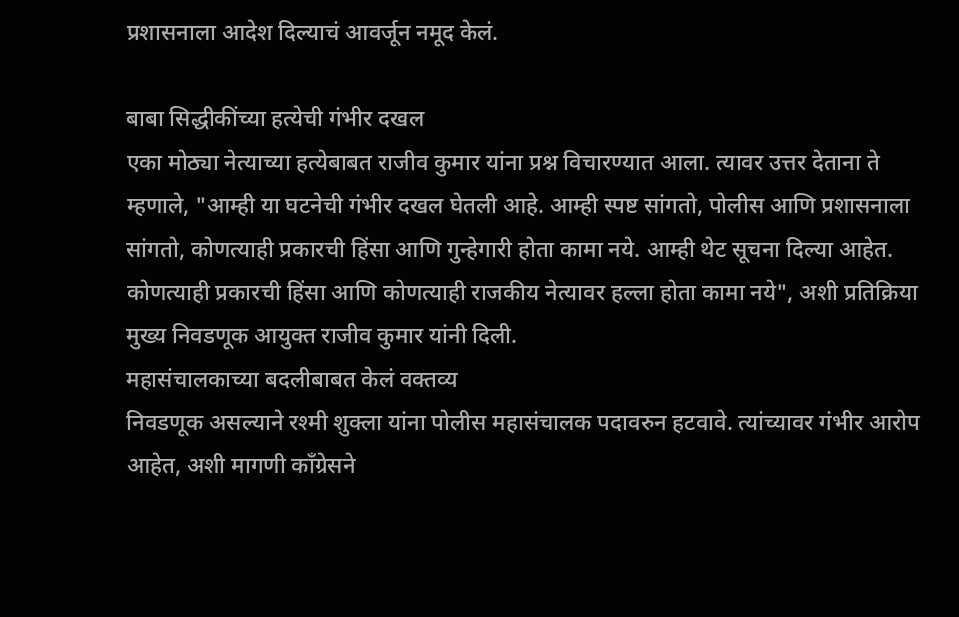प्रशासनाला आदेश दिल्याचं आवर्जून नमूद केलं.

बाबा सिद्धीकींच्या हत्येची गंभीर दखल
एका मोठ्या नेत्याच्या हत्येबाबत राजीव कुमार यांना प्रश्न विचारण्यात आला. त्यावर उत्तर देताना ते म्हणाले, "आम्ही या घटनेची गंभीर दखल घेतली आहे. आम्ही स्पष्ट सांगतो, पोलीस आणि प्रशासनाला सांगतो, कोणत्याही प्रकारची हिंसा आणि गुन्हेगारी होता कामा नये. आम्ही थेट सूचना दिल्या आहेत. कोणत्याही प्रकारची हिंसा आणि कोणत्याही राजकीय नेत्यावर हल्ला होता कामा नये", अशी प्रतिक्रिया मुख्य निवडणूक आयुक्त राजीव कुमार यांनी दिली.
महासंचालकाच्या बदलीबाबत केलं वक्तव्य
निवडणूक असल्याने रश्मी शुक्ला यांना पोलीस महासंचालक पदावरुन हटवावे. त्यांच्यावर गंभीर आरोप आहेत, अशी मागणी काँग्रेसने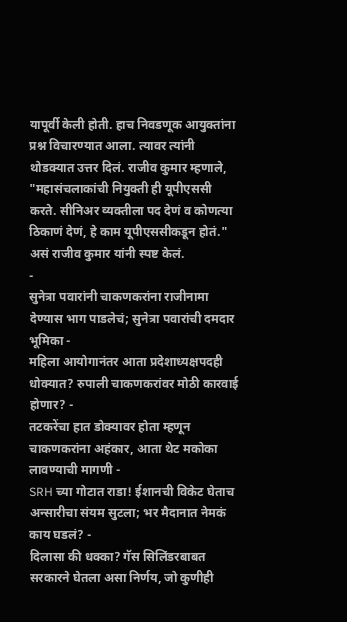यापूर्वी केली होती. हाच निवडणूक आयुक्तांना प्रश्न विचारण्यात आला. त्यावर त्यांनी थोडक्यात उत्तर दिलं. राजीव कुमार म्हणाले, "महासंचलाकांची नियुक्ती ही यूपीएससी करते. सीनिअर व्यक्तीला पद देणं व कोणत्या ठिकाणं देणं, हे काम यूपीएससीकडून होतं." असं राजीव कुमार यांनी स्पष्ट केलं.
-
सुनेत्रा पवारांनी चाकणकरांना राजीनामा देण्यास भाग पाडलेचं; सुनेत्रा पवारांची दमदार भूमिका -
महिला आयोगानंतर आता प्रदेशाध्यक्षपदही धोक्यात? रुपाली चाकणकरांवर मोठी कारवाई होणार? -
तटकरेंचा हात डोक्यावर होता म्हणून चाकणकरांना अहंकार, आता थेट मकोका लावण्याची मागणी -
SRH च्या गोटात राडा! ईशानची विकेट घेताच अन्सारीचा संयम सुटला; भर मैदानात नेमकं काय घडलं? -
दिलासा की धक्का? गॅस सिलिंडरबाबत सरकारने घेतला असा निर्णय, जो कुणीही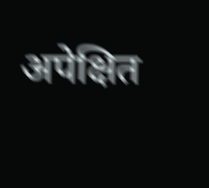अपेक्षित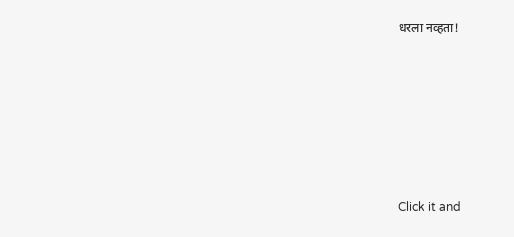धरला नव्हता!







Click it and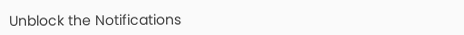Unblock the Notifications